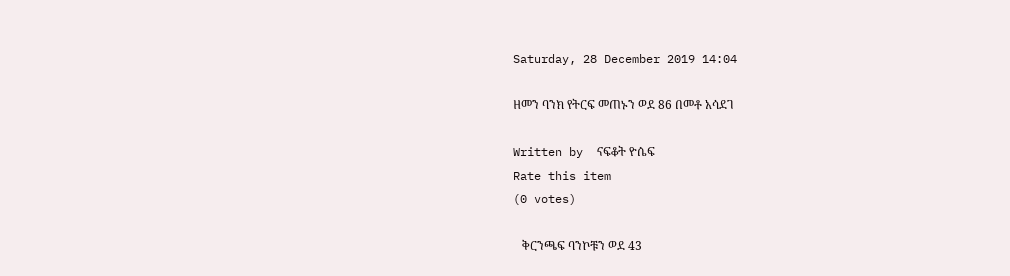Saturday, 28 December 2019 14:04

ዘመን ባንክ የትርፍ መጠኑን ወደ 86 በመቶ አሳደገ

Written by  ናፍቆት ዮሴፍ
Rate this item
(0 votes)

   ቅርንጫፍ ባንኮቹን ወደ 43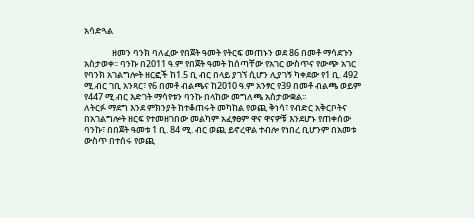አሳድጓል

              ዘመን ባንክ ባለፈው የበጀት ዓመት የትርፍ መጠኑን ወደ 86 በመቶ ማሳደጉን አስታወቀ፡፡ ባንኩ በ2011 ዓ.ም የበጀት ዓመት ከሰጣቸው የአገር ውስጥና የውጭ አገር የባንክ አገልግሎት ዘርፎች ከ1.5 ቢ ብር በላይ ያገኘ ሲሆን ሊያገኝ ካቀደው የ1 ቢ. 492 ሚ.ብር ገቢ አንጻር፣ የ6 በመቶ ብልጫና ከ2010 ዓ.ም አንፃር የ39 በመቶ ብልጫ ወይም የ447 ሚ.ብር እድገት ማሳየቱን ባንኩ በላከው መግለጫ አስታውቋል፡፡
ለትርፉ ማደግ እንደ ምክንያት ከተቆጠሩት መካከል የወጪ ቅነሳ፣ የብድር አቅርቦትና በአገልግሎት ዘርፍ የተመዘገበው መልካም አፈፃፀም ዋና ዋናዎቹ እንደሆኑ የጠቀሰው ባንኩ፣ በበጀት ዓመቱ 1 ቢ. 84 ሚ. ብር ወጪ ይኖረዋል ተብሎ የነበረ ቢሆንም በአመቱ ውስጥ በተሰሩ የወጪ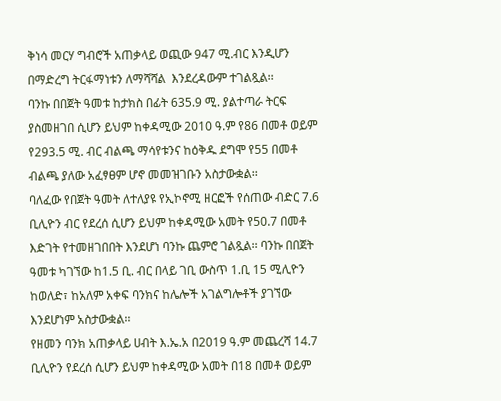ቅነሳ መርሃ ግብሮች አጠቃላይ ወጪው 947 ሚ.ብር እንዲሆን በማድረግ ትርፋማነቱን ለማሻሻል  እንደረዳውም ተገልጿል፡፡
ባንኩ በበጀት ዓመቱ ከታክስ በፊት 635.9 ሚ. ያልተጣራ ትርፍ ያስመዘገበ ሲሆን ይህም ከቀዳሚው 2010 ዓ.ም የ86 በመቶ ወይም የ293.5 ሚ. ብር ብልጫ ማሳየቱንና ከዕቅዱ ደግሞ የ55 በመቶ ብልጫ ያለው አፈፃፀም ሆኖ መመዝገቡን አስታውቋል፡፡
ባለፈው የበጀት ዓመት ለተለያዩ የኢኮኖሚ ዘርፎች የሰጠው ብድር 7.6 ቢሊዮን ብር የደረሰ ሲሆን ይህም ከቀዳሚው አመት የ50.7 በመቶ እድገት የተመዘገበበት እንደሆነ ባንኩ ጨምሮ ገልጿል፡፡ ባንኩ በበጀት ዓመቱ ካገኘው ከ1.5 ቢ. ብር በላይ ገቢ ውስጥ 1.ቢ 15 ሚሊዮን ከወለድ፣ ከአለም አቀፍ ባንክና ከሌሎች አገልግሎቶች ያገኘው እንደሆነም አስታውቋል፡፡
የዘመን ባንክ አጠቃላይ ሀብት እ.ኤ.አ በ2019 ዓ.ም መጨረሻ 14.7 ቢሊዮን የደረሰ ሲሆን ይህም ከቀዳሚው አመት በ18 በመቶ ወይም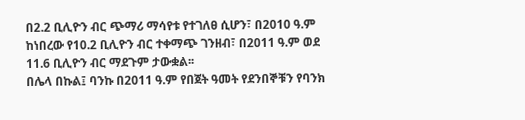በ2.2 ቢሊዮን ብር ጭማሪ ማሳየቱ የተገለፀ ሲሆን፣ በ2010 ዓ.ም ከነበረው የ10.2 ቢሊዮን ብር ተቀማጭ ገንዘብ፣ በ2011 ዓ.ም ወደ 11.6 ቢሊዮን ብር ማደጉም ታውቋል፡፡
በሌላ በኩል፤ ባንኩ በ2011 ዓ.ም የበጀት ዓመት የደንበኞቹን የባንክ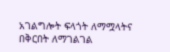አገልግሎት ፍላጎት ለማሟላትና በቅርበት ለማገልገል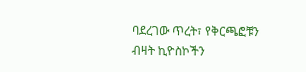ባደረገው ጥረት፣ የቅርጫፎቹን ብዛት ኪዮስኮችን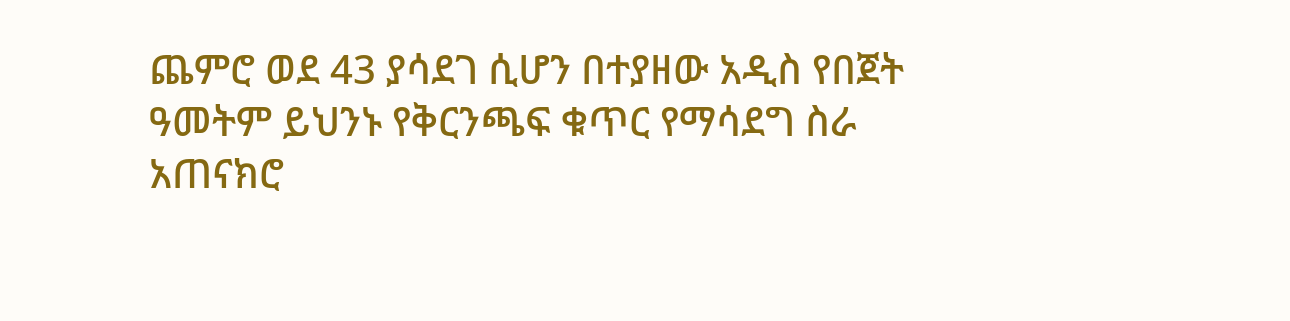ጨምሮ ወደ 43 ያሳደገ ሲሆን በተያዘው አዲስ የበጀት ዓመትም ይህንኑ የቅርንጫፍ ቁጥር የማሳደግ ስራ አጠናክሮ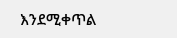እንደሚቀጥል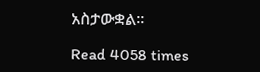አስታውቋል፡፡

Read 4058 times